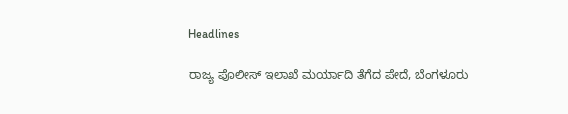Headlines

ರಾಜ್ಯ ಪೊಲೀಸ್ ಇಲಾಖೆ ಮರ್ಯಾದಿ ತೆಗೆದ ಪೇದೆ, ಬೆಂಗಳೂರು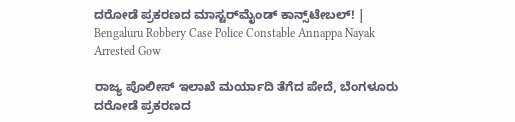ದರೋಡೆ ಪ್ರಕರಣದ ಮಾಸ್ಟರ್‌ಮೈಂಡ್ ಕಾನ್ಸ್‌ಟೇಬಲ್! | Bengaluru Robbery Case Police Constable Annappa Nayak Arrested Gow

ರಾಜ್ಯ ಪೊಲೀಸ್ ಇಲಾಖೆ ಮರ್ಯಾದಿ ತೆಗೆದ ಪೇದೆ, ಬೆಂಗಳೂರು ದರೋಡೆ ಪ್ರಕರಣದ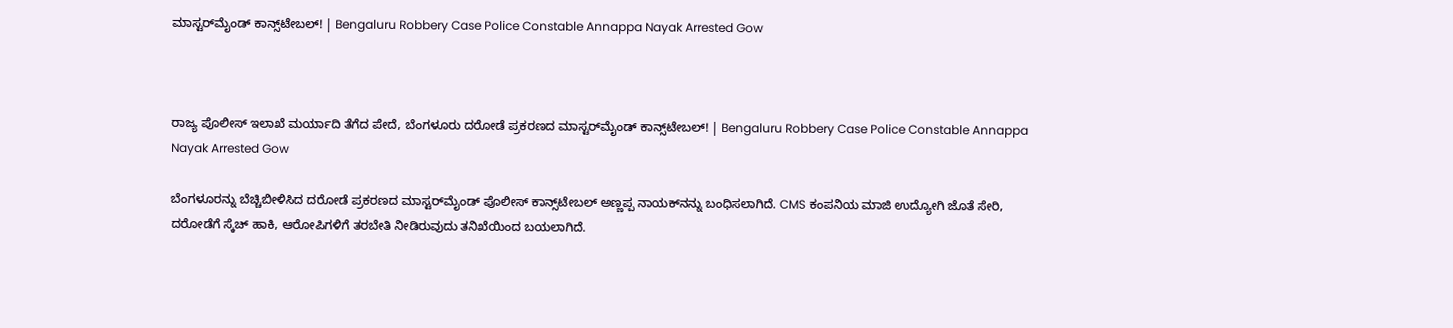ಮಾಸ್ಟರ್‌ಮೈಂಡ್ ಕಾನ್ಸ್‌ಟೇಬಲ್! | Bengaluru Robbery Case Police Constable Annappa Nayak Arrested Gow



ರಾಜ್ಯ ಪೊಲೀಸ್ ಇಲಾಖೆ ಮರ್ಯಾದಿ ತೆಗೆದ ಪೇದೆ, ಬೆಂಗಳೂರು ದರೋಡೆ ಪ್ರಕರಣದ ಮಾಸ್ಟರ್‌ಮೈಂಡ್ ಕಾನ್ಸ್‌ಟೇಬಲ್! | Bengaluru Robbery Case Police Constable Annappa Nayak Arrested Gow

ಬೆಂಗಳೂರನ್ನು ಬೆಚ್ಚಿಬೀಳಿಸಿದ ದರೋಡೆ ಪ್ರಕರಣದ ಮಾಸ್ಟರ್‌ಮೈಂಡ್ ಪೊಲೀಸ್ ಕಾನ್ಸ್‌ಟೇಬಲ್ ಅಣ್ಣಪ್ಪ ನಾಯಕ್‌ನನ್ನು ಬಂಧಿಸಲಾಗಿದೆ. CMS ಕಂಪನಿಯ ಮಾಜಿ ಉದ್ಯೋಗಿ ಜೊತೆ ಸೇರಿ, ದರೋಡೆಗೆ ಸ್ಕೆಚ್ ಹಾಕಿ, ಆರೋಪಿಗಳಿಗೆ ತರಬೇತಿ ನೀಡಿರುವುದು ತನಿಖೆಯಿಂದ ಬಯಲಾಗಿದೆ.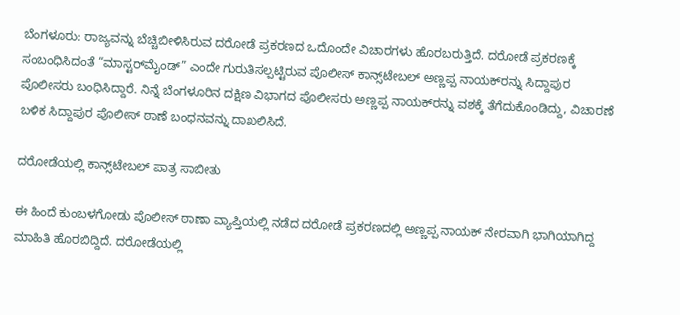ಬೆಂಗಳೂರು: ರಾಜ್ಯವನ್ನು ಬೆಚ್ಚಿಬೀಳಿಸಿರುವ ದರೋಡೆ ಪ್ರಕರಣದ ಒದೊಂದೇ ವಿಚಾರಗಳು ಹೊರಬರುತ್ತಿದೆ. ದರೋಡೆ ಪ್ರಕರಣಕ್ಕೆ ಸಂಬಂಧಿಸಿದಂತೆ “ಮಾಸ್ಟರ್‌ಮೈಂಡ್” ಎಂದೇ ಗುರುತಿಸಲ್ಪಟ್ಟಿರುವ ಪೊಲೀಸ್ ಕಾನ್ಸ್‌ಟೇಬಲ್ ಅಣ್ಣಪ್ಪ ನಾಯಕ್‌ರನ್ನು ಸಿದ್ದಾಪುರ ಪೊಲೀಸರು ಬಂಧಿಸಿದ್ದಾರೆ. ನಿನ್ನೆ ಬೆಂಗಳೂರಿನ ದಕ್ಷಿಣ ವಿಭಾಗದ ಪೊಲೀಸರು ಅಣ್ಣಪ್ಪ ನಾಯಕ್‌ರನ್ನು ವಶಕ್ಕೆ ತೆಗೆದುಕೊಂಡಿದ್ದು, ವಿಚಾರಣೆ ಬಳಿಕ ಸಿದ್ದಾಪುರ ಪೊಲೀಸ್ ಠಾಣೆ ಬಂಧನವನ್ನು ದಾಖಲಿಸಿದೆ.

ದರೋಡೆಯಲ್ಲಿ ಕಾನ್ಸ್‌ಟೇಬಲ್ ಪಾತ್ರ ಸಾಬೀತು

ಈ ಹಿಂದೆ ಕುಂಬಳಗೋಡು ಪೊಲೀಸ್ ಠಾಣಾ ವ್ಯಾಪ್ತಿಯಲ್ಲಿ ನಡೆದ ದರೋಡೆ ಪ್ರಕರಣದಲ್ಲಿ ಅಣ್ಣಪ್ಪ ನಾಯಕ್ ನೇರವಾಗಿ ಭಾಗಿಯಾಗಿದ್ದ ಮಾಹಿತಿ ಹೊರಬಿದ್ದಿದೆ. ದರೋಡೆಯಲ್ಲಿ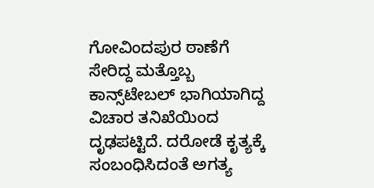ಗೋವಿಂದಪುರ ಠಾಣೆಗೆ ಸೇರಿದ್ದ ಮತ್ತೊಬ್ಬ ಕಾನ್ಸ್‌ಟೇಬಲ್ ಭಾಗಿಯಾಗಿದ್ದ ವಿಚಾರ ತನಿಖೆಯಿಂದ ದೃಢಪಟ್ಟಿದೆ. ದರೋಡೆ ಕೃತ್ಯಕ್ಕೆ ಸಂಬಂಧಿಸಿದಂತೆ ಅಗತ್ಯ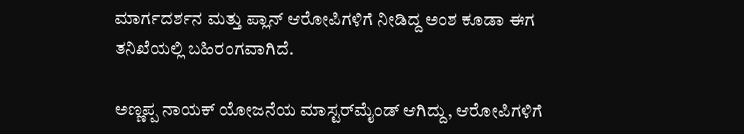ಮಾರ್ಗದರ್ಶನ ಮತ್ತು ಪ್ಲಾನ್ ಆರೋಪಿಗಳಿಗೆ ನೀಡಿದ್ದ ಅಂಶ ಕೂಡಾ ಈಗ ತನಿಖೆಯಲ್ಲಿ ಬಹಿರಂಗವಾಗಿದೆ.

ಅಣ್ಣಪ್ಪ ನಾಯಕ್ ಯೋಜನೆಯ ಮಾಸ್ಟರ್‌ಮೈಂಡ್ ಆಗಿದ್ದು, ಆರೋಪಿಗಳಿಗೆ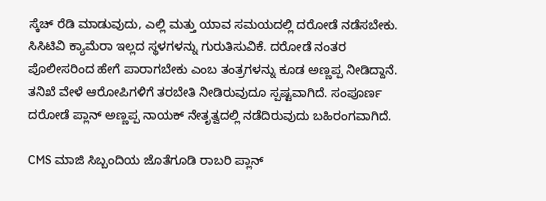ಸ್ಕೆಚ್ ರೆಡಿ ಮಾಡುವುದು, ಎಲ್ಲಿ ಮತ್ತು ಯಾವ ಸಮಯದಲ್ಲಿ ದರೋಡೆ ನಡೆಸಬೇಕು. ಸಿಸಿಟಿವಿ ಕ್ಯಾಮೆರಾ ಇಲ್ಲದ ಸ್ಥಳಗಳನ್ನು ಗುರುತಿಸುವಿಕೆ. ದರೋಡೆ ನಂತರ ಪೊಲೀಸರಿಂದ ಹೇಗೆ ಪಾರಾಗಬೇಕು ಎಂಬ ತಂತ್ರಗಳನ್ನು ಕೂಡ ಅಣ್ಣಪ್ಪ ನೀಡಿದ್ದಾನೆ. ತನಿಖೆ ವೇಳೆ ಆರೋಪಿಗಳಿಗೆ ತರಬೇತಿ ನೀಡಿರುವುದೂ ಸ್ಪಷ್ಟವಾಗಿದೆ. ಸಂಪೂರ್ಣ ದರೋಡೆ ಪ್ಲಾನ್ ಅಣ್ಣಪ್ಪ ನಾಯಕ್ ನೇತೃತ್ವದಲ್ಲಿ ನಡೆದಿರುವುದು ಬಹಿರಂಗವಾಗಿದೆ.

CMS ಮಾಜಿ ಸಿಬ್ಬಂದಿಯ ಜೊತೆಗೂಡಿ ರಾಬರಿ ಪ್ಲಾನ್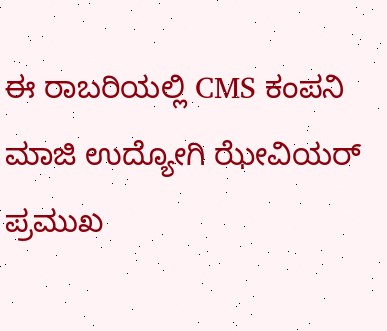ಈ ರಾಬರಿಯಲ್ಲಿ CMS ಕಂಪನಿ ಮಾಜಿ ಉದ್ಯೋಗಿ ಝೇವಿಯರ್ ಪ್ರಮುಖ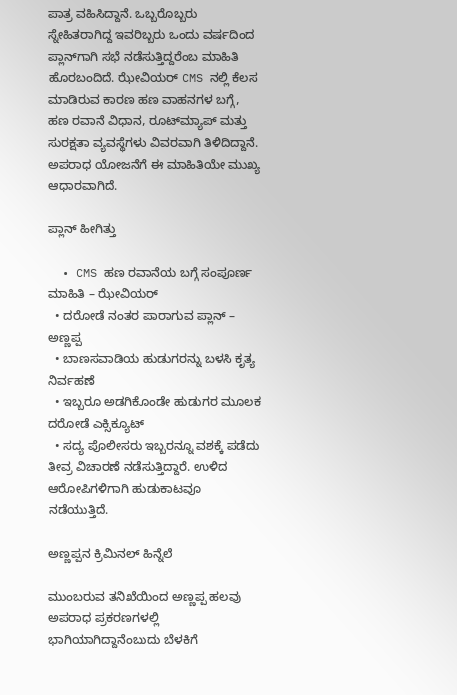ಪಾತ್ರ ವಹಿಸಿದ್ದಾನೆ. ಒಬ್ಬರೊಬ್ಬರು ಸ್ನೇಹಿತರಾಗಿದ್ದ ಇವರಿಬ್ಬರು ಒಂದು ವರ್ಷದಿಂದ ಪ್ಲಾನ್‌ಗಾಗಿ ಸಭೆ ನಡೆಸುತ್ತಿದ್ದರೆಂಬ ಮಾಹಿತಿ ಹೊರಬಂದಿದೆ. ಝೇವಿಯರ್ CMS ನಲ್ಲಿ ಕೆಲಸ ಮಾಡಿರುವ ಕಾರಣ ಹಣ ವಾಹನಗಳ ಬಗ್ಗೆ, ಹಣ ರವಾನೆ ವಿಧಾನ, ರೂಟ್‌ಮ್ಯಾಪ್ ಮತ್ತು ಸುರಕ್ಷತಾ ವ್ಯವಸ್ಥೆಗಳು ವಿವರವಾಗಿ ತಿಳಿದಿದ್ದಾನೆ. ಅಪರಾಧ ಯೋಜನೆಗೆ ಈ ಮಾಹಿತಿಯೇ ಮುಖ್ಯ ಆಧಾರವಾಗಿದೆ.

ಪ್ಲಾನ್ ಹೀಗಿತ್ತು

  • CMS ಹಣ ರವಾನೆಯ ಬಗ್ಗೆ ಸಂಪೂರ್ಣ ಮಾಹಿತಿ – ಝೇವಿಯರ್
  • ದರೋಡೆ ನಂತರ ಪಾರಾಗುವ ಪ್ಲಾನ್ – ಅಣ್ಣಪ್ಪ
  • ಬಾಣಸವಾಡಿಯ ಹುಡುಗರನ್ನು ಬಳಸಿ ಕೃತ್ಯ ನಿರ್ವಹಣೆ
  • ಇಬ್ಬರೂ ಅಡಗಿಕೊಂಡೇ ಹುಡುಗರ ಮೂಲಕ ದರೋಡೆ ಎಕ್ಸಿಕ್ಯೂಟ್
  • ಸದ್ಯ ಪೊಲೀಸರು ಇಬ್ಬರನ್ನೂ ವಶಕ್ಕೆ ಪಡೆದು ತೀವ್ರ ವಿಚಾರಣೆ ನಡೆಸುತ್ತಿದ್ದಾರೆ. ಉಳಿದ ಆರೋಪಿಗಳಿಗಾಗಿ ಹುಡುಕಾಟವೂ ನಡೆಯುತ್ತಿದೆ.

ಅಣ್ಣಪ್ಪನ ಕ್ರಿಮಿನಲ್ ಹಿನ್ನೆಲೆ

ಮುಂಬರುವ ತನಿಖೆಯಿಂದ ಅಣ್ಣಪ್ಪ ಹಲವು ಅಪರಾಧ ಪ್ರಕರಣಗಳಲ್ಲಿ ಭಾಗಿಯಾಗಿದ್ದಾನೆಂಬುದು ಬೆಳಕಿಗೆ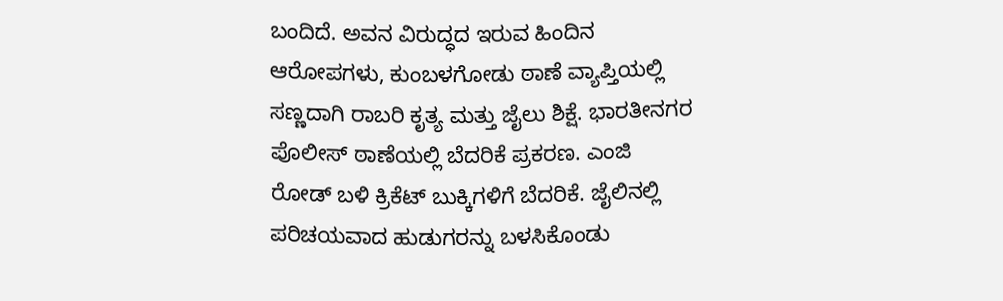ಬಂದಿದೆ. ಅವನ ವಿರುದ್ಧದ ಇರುವ ಹಿಂದಿನ ಆರೋಪಗಳು, ಕುಂಬಳಗೋಡು ಠಾಣೆ ವ್ಯಾಪ್ತಿಯಲ್ಲಿ ಸಣ್ಣದಾಗಿ ರಾಬರಿ ಕೃತ್ಯ ಮತ್ತು ಜೈಲು ಶಿಕ್ಷೆ. ಭಾರತೀನಗರ ಪೊಲೀಸ್ ಠಾಣೆಯಲ್ಲಿ ಬೆದರಿಕೆ ಪ್ರಕರಣ. ಎಂಜಿ ರೋಡ್ ಬಳಿ ಕ್ರಿಕೆಟ್ ಬುಕ್ಕಿಗಳಿಗೆ ಬೆದರಿಕೆ. ಜೈಲಿನಲ್ಲಿ ಪರಿಚಯವಾದ ಹುಡುಗರನ್ನು ಬಳಸಿಕೊಂಡು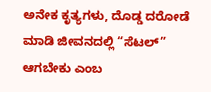ಅನೇಕ ಕೃತ್ಯಗಳು, ದೊಡ್ಡ ದರೋಡೆ ಮಾಡಿ ಜೀವನದಲ್ಲಿ “ಸೆಟಲ್” ಆಗಬೇಕು ಎಂಬ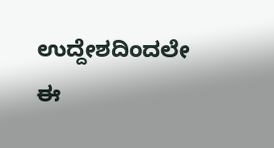ಉದ್ದೇಶದಿಂದಲೇ ಈ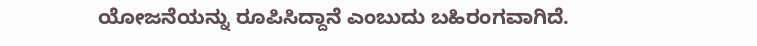ಯೋಜನೆಯನ್ನು ರೂಪಿಸಿದ್ದಾನೆ ಎಂಬುದು ಬಹಿರಂಗವಾಗಿದೆ.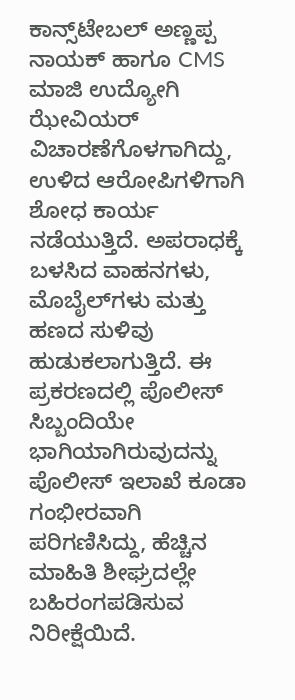ಕಾನ್ಸ್‌ಟೇಬಲ್ ಅಣ್ಣಪ್ಪ ನಾಯಕ್ ಹಾಗೂ CMS ಮಾಜಿ ಉದ್ಯೋಗಿ ಝೇವಿಯರ್ ವಿಚಾರಣೆಗೊಳಗಾಗಿದ್ದು, ಉಳಿದ ಆರೋಪಿಗಳಿಗಾಗಿ ಶೋಧ ಕಾರ್ಯ ನಡೆಯುತ್ತಿದೆ. ಅಪರಾಧಕ್ಕೆ ಬಳಸಿದ ವಾಹನಗಳು, ಮೊಬೈಲ್‌ಗಳು ಮತ್ತು ಹಣದ ಸುಳಿವು ಹುಡುಕಲಾಗುತ್ತಿದೆ. ಈ ಪ್ರಕರಣದಲ್ಲಿ ಪೊಲೀಸ್ ಸಿಬ್ಬಂದಿಯೇ ಭಾಗಿಯಾಗಿರುವುದನ್ನು ಪೊಲೀಸ್ ಇಲಾಖೆ ಕೂಡಾ ಗಂಭೀರವಾಗಿ ಪರಿಗಣಿಸಿದ್ದು, ಹೆಚ್ಚಿನ ಮಾಹಿತಿ ಶೀಘ್ರದಲ್ಲೇ ಬಹಿರಂಗಪಡಿಸುವ ನಿರೀಕ್ಷೆಯಿದೆ.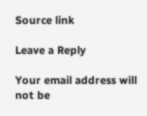Source link

Leave a Reply

Your email address will not be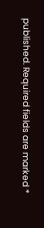published. Required fields are marked *